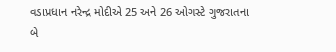વડાપ્રધાન નરેન્દ્ર મોદીએ 25 અને 26 ઓગસ્ટે ગુજરાતના બે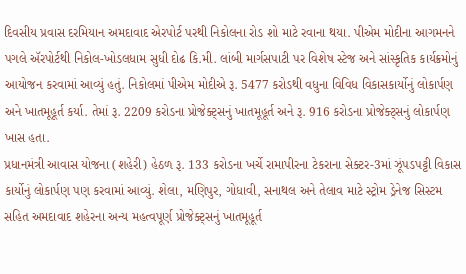દિવસીય પ્રવાસ દરમિયાન અમદાવાદ એરપોર્ટ પરથી નિકોલના રોડ શો માટે રવાના થયા. પીએમ મોદીના આગમનને પગલે ઍરપોર્ટથી નિકોલ-ખોડલધામ સુધી દોઢ કિ.મી. લાંબી માર્ગસપાટી પર વિશેષ સ્ટેજ અને સાંસ્કૃતિક કાર્યક્રમોનું આયોજન કરવામાં આવ્યું હતું. નિકોલમાં પીએમ મોદીએ રૂ. 5477 કરોડથી વધુના વિવિધ વિકાસકાર્યોનું લોકાર્પણ અને ખાતમૂહૂર્ત કર્યા. તેમાં રૂ. 2209 કરોડના પ્રોજેક્ટ્સનું ખાતમૂહૂર્ત અને રૂ. 916 કરોડના પ્રોજેક્ટ્સનું લોકાર્પણ ખાસ હતા.
પ્રધાનમંત્રી આવાસ યોજના (શહેરી) હેઠળ રૂ. 133 કરોડના ખર્ચે રામાપીરના ટેકરાના સેક્ટર-3માં ઝૂંપડપટ્ટી વિકાસ કાર્યોનું લોકાર્પણ પણ કરવામાં આવ્યું. શેલા, મણિપુર, ગોધાવી, સનાથલ અને તેલાવ માટે સ્ટ્રોમ ડ્રેનેજ સિસ્ટમ સહિત અમદાવાદ શહેરના અન્ય મહત્વપૂર્ણ પ્રોજેક્ટ્સનું ખાતમૂહૂર્ત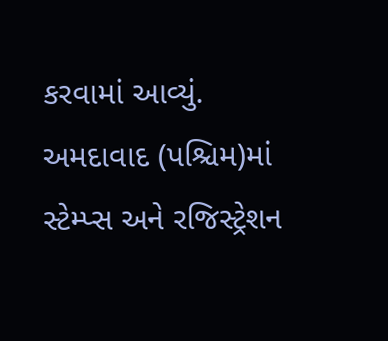કરવામાં આવ્યું. અમદાવાદ (પશ્ચિમ)માં સ્ટેમ્પ્સ અને રજિસ્ટ્રેશન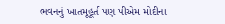ભવનનું ખાતમૂહૂર્ત પણ પીએમ મોદીના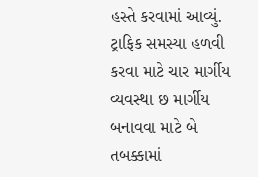હસ્તે કરવામાં આવ્યું.
ટ્રાફિક સમસ્યા હળવી કરવા માટે ચાર માર્ગીય વ્યવસ્થા છ માર્ગીય બનાવવા માટે બે તબક્કામાં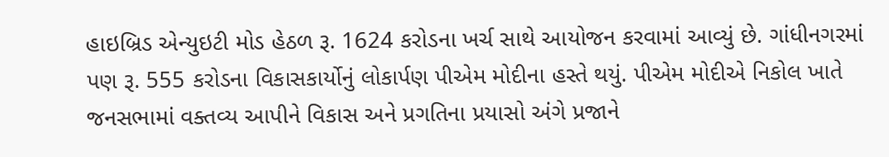હાઇબ્રિડ એન્યુઇટી મોડ હેઠળ રૂ. 1624 કરોડના ખર્ચ સાથે આયોજન કરવામાં આવ્યું છે. ગાંધીનગરમાં પણ રૂ. 555 કરોડના વિકાસકાર્યોનું લોકાર્પણ પીએમ મોદીના હસ્તે થયું. પીએમ મોદીએ નિકોલ ખાતે જનસભામાં વક્તવ્ય આપીને વિકાસ અને પ્રગતિના પ્રયાસો અંગે પ્રજાને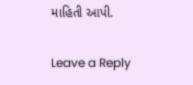માહિતી આપી.

Leave a Reply